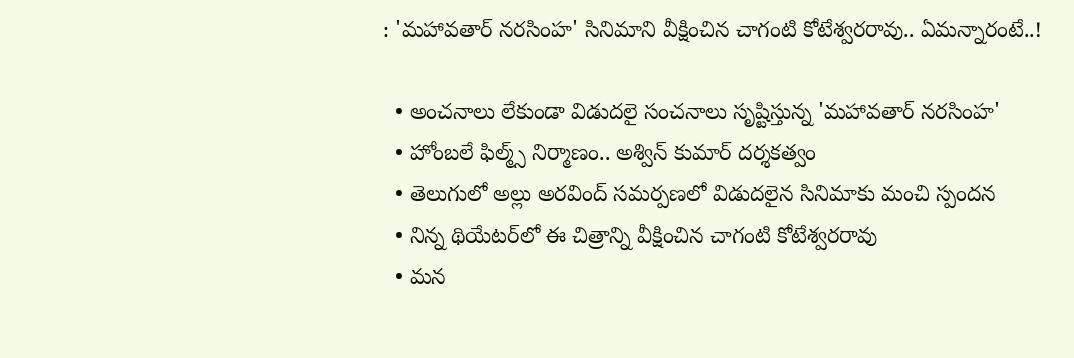: 'మహావతార్‌ నరసింహ' సినిమాని వీక్షించిన చాగంటి కోటేశ్వరరావు.. ఏమ‌న్నారంటే..!

  • అంచనాలు లేకుండా విడుదలై సంచ‌నాలు సృష్టిస్తున్న 'మహావతార్ నరసింహ'
  • హోంబలే ఫిల్మ్స్ నిర్మాణం.. అశ్విన్ కుమార్ దర్శకత్వం
  • తెలుగులో అల్లు అరవింద్ సమర్పణలో విడుదలైన సినిమాకు మంచి స్పందన‌
  • నిన్న‌ థియేటర్‌లో ఈ చిత్రాన్ని వీక్షించిన చాగంటి కోటేశ్వరరావు
  • మన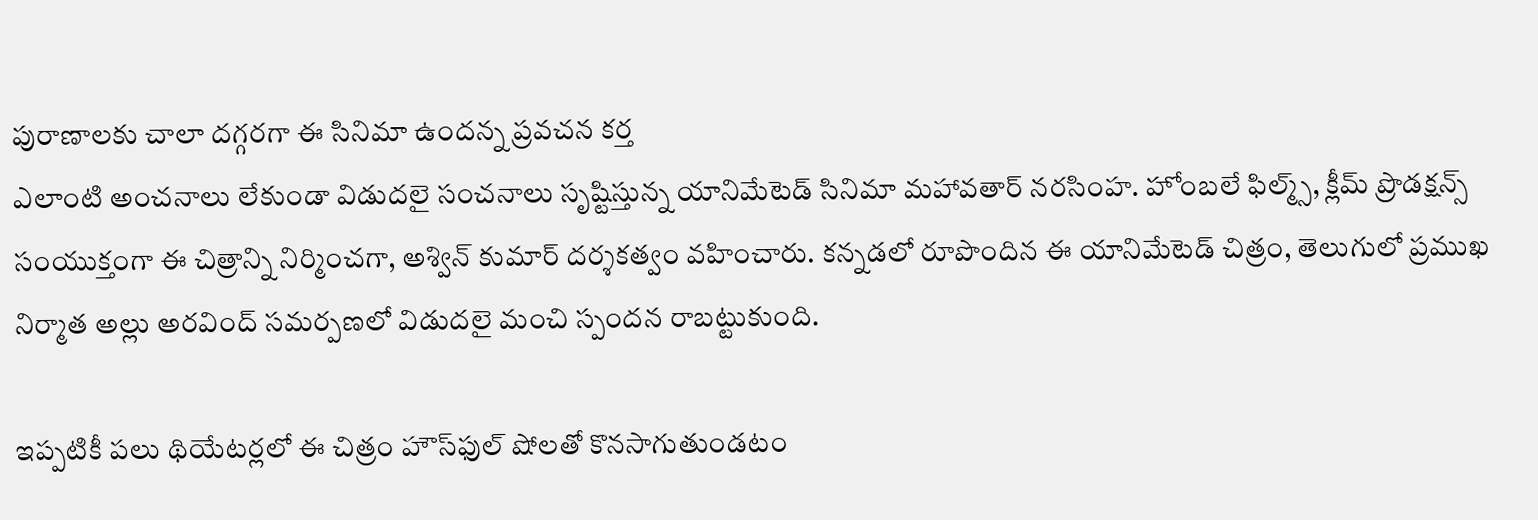పురాణాలకు చాలా దగ్గరగా ఈ సినిమా ఉందన్న ప్రవచన కర్త
ఎలాంటి అంచనాలు లేకుండా విడుదలై సంచ‌నాలు సృష్టిస్తున్న యానిమేటెడ్ సినిమా మహావతార్ నరసింహ. హోంబలే ఫిల్మ్స్, క్లీమ్ ప్రొడక్షన్స్ సంయుక్తంగా ఈ చిత్రాన్ని నిర్మించగా, అశ్విన్ కుమార్ దర్శకత్వం వహించారు. కన్నడలో రూపొందిన‌ ఈ యానిమేటెడ్ చిత్రం, తెలుగులో ప్ర‌ముఖ నిర్మాత‌ అల్లు అరవింద్ సమర్పణలో విడుదలై మంచి స్పందన రాబ‌ట్టుకుంది.

ఇప్పటికీ పలు థియేటర్లలో ఈ చిత్రం హౌస్‌ఫుల్ షోలతో కొనసాగుతుండటం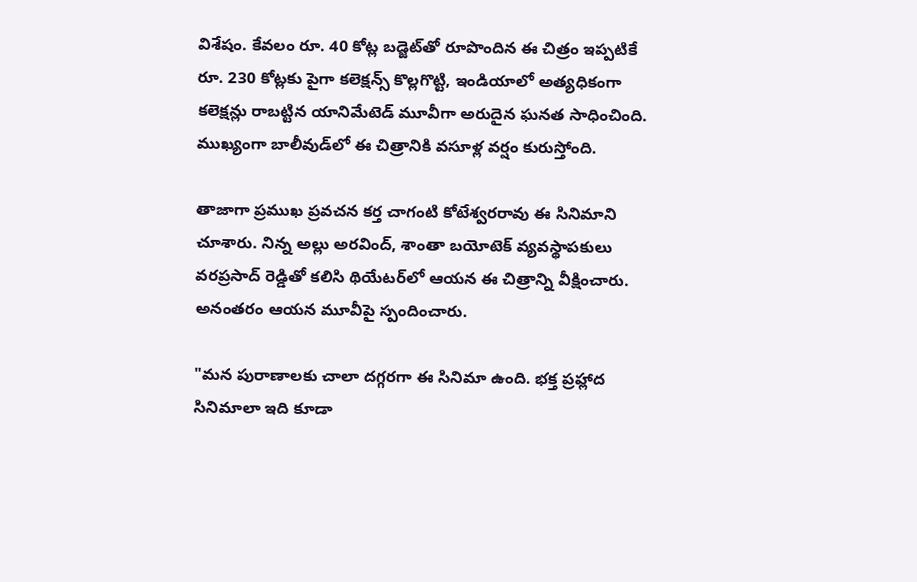విశేషం. కేవ‌లం రూ. 40 కోట్ల బడ్జెట్‌తో రూపొందిన ఈ చిత్రం ఇప్పటికే రూ. 230 కోట్లకు పైగా క‌లెక్ష‌న్స్ కొల్ల‌గొట్టి, ఇండియాలో అత్యధికంగా కలెక్షన్లు రాబట్టిన యానిమేటెడ్ మూవీగా అరుదైన‌ ఘనత సాధించింది. ముఖ్యంగా బాలీవుడ్‌లో ఈ చిత్రానికి వ‌సూళ్ల వ‌ర్షం కురుస్తోంది.

తాజాగా ప్రముఖ ప్రవచన కర్త చాగంటి కోటేశ్వరరావు ఈ సినిమాని చూశారు. నిన్న‌ అల్లు అరవింద్, శాంతా బయోటెక్ వ్యవస్థాపకులు వరప్రసాద్ రెడ్డితో కలిసి థియేటర్‌లో ఆయ‌న ఈ చిత్రాన్ని వీక్షించారు. అనంతరం ఆయన మూవీపై స్పందించారు.

"మన పురాణాలకు చాలా దగ్గరగా ఈ సినిమా ఉంది. భక్త ప్రహ్లాద సినిమాలా ఇది కూడా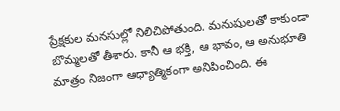ప్రేక్షకుల మనసుల్లో నిలిచిపోతుంది. మనుషులతో కాకుండా బొమ్మలతో తీశారు. కానీ ఆ భక్తి, ఆ భావం, ఆ అనుభూతి మాత్రం నిజంగా ఆధ్యాత్మికంగా అనిపించింది. ఈ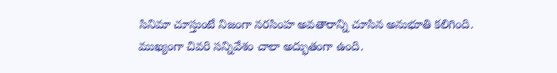సినిమా చూస్తుంటే నిజంగా నరసింహ అవతారాన్ని చూసిన అనుభూతి కలిగింది. ముఖ్యంగా చివరి సన్నివేశం చాలా అద్భుతంగా ఉంది.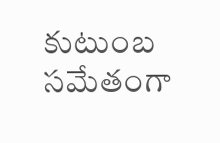కుటుంబ సమేతంగా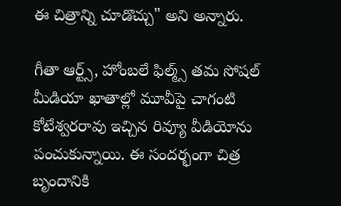ఈ చిత్రాన్ని చూడొచ్చు" అని అన్నారు.

గీతా ఆర్ట్స్, హోంబలే ఫిల్మ్స్ తమ సోషల్ మీడియా ఖాతాల్లో మూవీపై చాగంటి కోటేశ్వరరావు ఇచ్చిన‌ రివ్యూ వీడియోను పంచుకున్నాయి. ఈ సంద‌ర్భంగా చిత్ర బృందానికి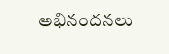అభినందనలు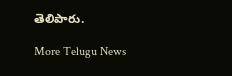తెలిపారు.

More Telugu News